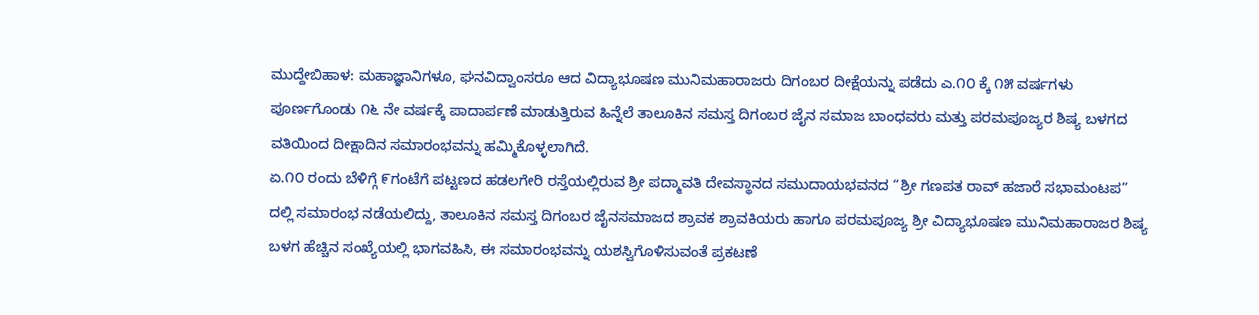ಮುದ್ದೇಬಿಹಾಳ: ಮಹಾಜ್ಞಾನಿಗಳೂ, ಘನವಿದ್ವಾಂಸರೂ ಆದ ವಿದ್ಯಾಭೂಷಣ ಮುನಿಮಹಾರಾಜರು ದಿಗಂಬರ ದೀಕ್ಷೆಯನ್ನು ಪಡೆದು ಎ.೧೦ ಕ್ಕೆ ೧೫ ವರ್ಷಗಳು ಪೂರ್ಣಗೊಂಡು ೧೬ ನೇ ವರ್ಷಕ್ಕೆ ಪಾದಾರ್ಪಣೆ ಮಾಡುತ್ತಿರುವ ಹಿನ್ನೆಲೆ ತಾಲೂಕಿನ ಸಮಸ್ತ ದಿಗಂಬರ ಜೈನ ಸಮಾಜ ಬಾಂಧವರು ಮತ್ತು ಪರಮಪೂಜ್ಯರ ಶಿಷ್ಯ ಬಳಗದ ವತಿಯಿಂದ ದೀಕ್ಷಾದಿನ ಸಮಾರಂಭವನ್ನು ಹಮ್ಮಿಕೊಳ್ಳಲಾಗಿದೆ.
ಏ.೧೦ ರಂದು ಬೆಳಿಗ್ಗೆ ೯ಗಂಟೆಗೆ ಪಟ್ಟಣದ ಹಡಲಗೇರಿ ರಸ್ತೆಯಲ್ಲಿರುವ ಶ್ರೀ ಪದ್ಮಾವತಿ ದೇವಸ್ಥಾನದ ಸಮುದಾಯಭವನದ “ಶ್ರೀ ಗಣಪತ ರಾವ್ ಹಜಾರೆ ಸಭಾಮಂಟಪ” ದಲ್ಲಿ ಸಮಾರಂಭ ನಡೆಯಲಿದ್ದು, ತಾಲೂಕಿನ ಸಮಸ್ತ ದಿಗಂಬರ ಜೈನಸಮಾಜದ ಶ್ರಾವಕ ಶ್ರಾವಕಿಯರು ಹಾಗೂ ಪರಮಪೂಜ್ಯ ಶ್ರೀ ವಿದ್ಯಾಭೂಷಣ ಮುನಿಮಹಾರಾಜರ ಶಿಷ್ಯ ಬಳಗ ಹೆಚ್ಚಿನ ಸಂಖ್ಯೆಯಲ್ಲಿ ಭಾಗವಹಿಸಿ, ಈ ಸಮಾರಂಭವನ್ನು ಯಶಸ್ವಿಗೊಳಿಸುವಂತೆ ಪ್ರಕಟಣೆ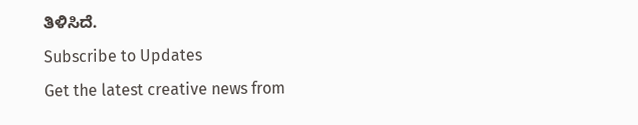ತಿಳಿಸಿದೆ.
Subscribe to Updates
Get the latest creative news from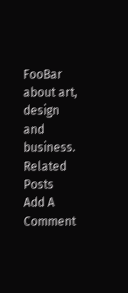FooBar about art, design and business.
Related Posts
Add A Comment